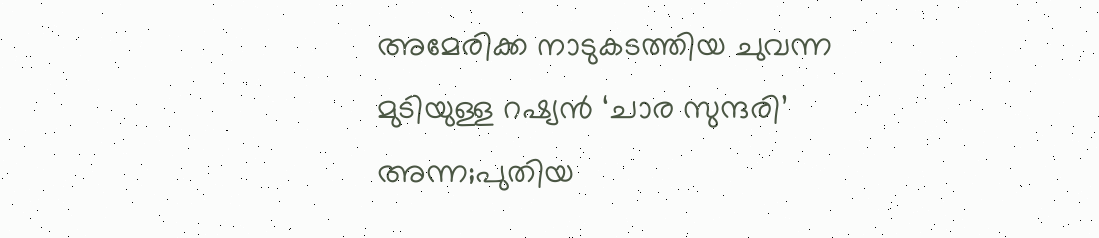അമേരിക്ക നാടുകടത്തിയ ചുവന്ന മുടിയുള്ള റഷ്യൻ ‘ചാര സുന്ദരി’ അന്ന;പുതിയ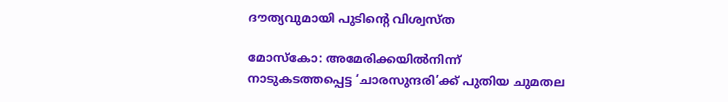ദൗത്യവുമായി പുടിന്‍റെ വിശ്വസ്ത

മോസ്‌കോ: അമേരിക്കയില്‍നിന്ന് നാടുകടത്തപ്പെട്ട ‘ചാരസുന്ദരി’ക്ക് പുതിയ ചുമതല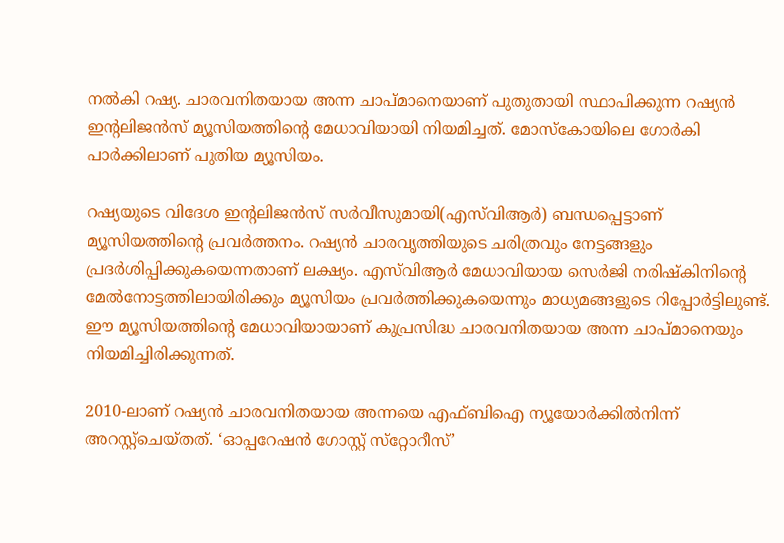നല്‍കി റഷ്യ. ചാരവനിതയായ അന്ന ചാപ്മാനെയാണ് പുതുതായി സ്ഥാപിക്കുന്ന റഷ്യന്‍ ഇന്റലിജന്‍സ് മ്യൂസിയത്തിന്റെ മേധാവിയായി നിയമിച്ചത്. മോസ്‌കോയിലെ ഗോര്‍കി പാര്‍ക്കിലാണ് പുതിയ മ്യൂസിയം.

റഷ്യയുടെ വിദേശ ഇന്റലിജന്‍സ് സര്‍വീസുമായി(എസ്‌വിആര്‍) ബന്ധപ്പെട്ടാണ് മ്യൂസിയത്തിന്റെ പ്രവര്‍ത്തനം. റഷ്യന്‍ ചാരവൃത്തിയുടെ ചരിത്രവും നേട്ടങ്ങളും പ്രദര്‍ശിപ്പിക്കുകയെന്നതാണ് ലക്ഷ്യം. എസ്‌വിആര്‍ മേധാവിയായ സെര്‍ജി നരിഷ്‌കിനിന്റെ മേല്‍നോട്ടത്തിലായിരിക്കും മ്യൂസിയം പ്രവര്‍ത്തിക്കുകയെന്നും മാധ്യമങ്ങളുടെ റിപ്പോര്‍ട്ടിലുണ്ട്. ഈ മ്യൂസിയത്തിന്റെ മേധാവിയായാണ് കുപ്രസിദ്ധ ചാരവനിതയായ അന്ന ചാപ്മാനെയും നിയമിച്ചിരിക്കുന്നത്.

2010-ലാണ് റഷ്യന്‍ ചാരവനിതയായ അന്നയെ എഫ്ബിഐ ന്യൂയോര്‍ക്കില്‍നിന്ന് അറസ്റ്റ്‌ചെയ്തത്. ‘ഓപ്പറേഷന്‍ ഗോസ്റ്റ് സ്‌റ്റോറീസ്’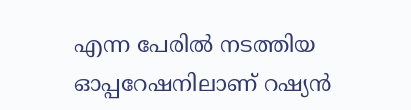എന്ന പേരില്‍ നടത്തിയ ഓപ്പറേഷനിലാണ് റഷ്യന്‍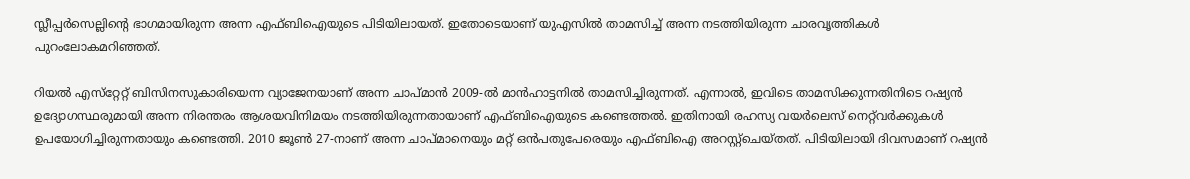സ്ലീപ്പര്‍സെല്ലിന്റെ ഭാഗമായിരുന്ന അന്ന എഫ്ബിഐയുടെ പിടിയിലായത്. ഇതോടെയാണ് യുഎസില്‍ താമസിച്ച് അന്ന നടത്തിയിരുന്ന ചാരവൃത്തികള്‍ പുറംലോകമറിഞ്ഞത്.

റിയല്‍ എസ്‌റ്റേറ്റ് ബിസിനസുകാരിയെന്ന വ്യാജേനയാണ് അന്ന ചാപ്മാന്‍ 2009-ല്‍ മാന്‍ഹാട്ടനില്‍ താമസിച്ചിരുന്നത്. എന്നാല്‍, ഇവിടെ താമസിക്കുന്നതിനിടെ റഷ്യന്‍ ഉദ്യോഗസ്ഥരുമായി അന്ന നിരന്തരം ആശയവിനിമയം നടത്തിയിരുന്നതായാണ് എഫ്ബിഐയുടെ കണ്ടെത്തല്‍. ഇതിനായി രഹസ്യ വയര്‍ലെസ് നെറ്റ്‌വര്‍ക്കുകള്‍ ഉപയോഗിച്ചിരുന്നതായും കണ്ടെത്തി. 2010 ജൂണ്‍ 27-നാണ് അന്ന ചാപ്മാനെയും മറ്റ് ഒന്‍പതുപേരെയും എഫ്ബിഐ അറസ്റ്റ്‌ചെയ്തത്. പിടിയിലായി ദിവസമാണ് റഷ്യന്‍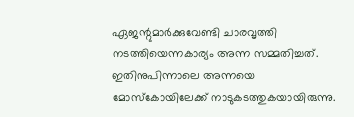ഏജന്റുമാര്‍ക്കുവേണ്ടി ചാരവൃത്തി നടത്തിയെന്നകാര്യം അന്ന സമ്മതിച്ചത്. ഇതിനുപിന്നാലെ അന്നയെ മോസ്‌കോയിലേക്ക് നാടുകടത്തുകയായിരുന്നു.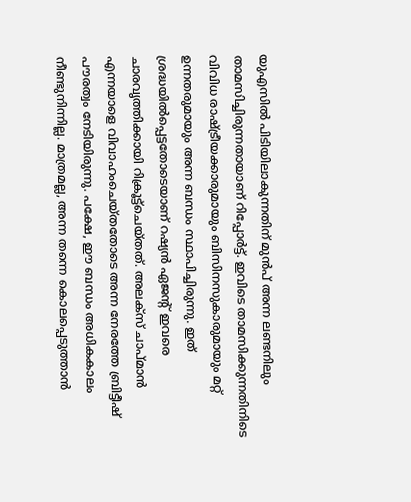യുഎസില്‍ പിടിയിലാകുന്നതിന് മുന്‍പ് അന്ന ലണ്ടനിലും താമസിച്ചിരുന്നതായാണ് റിപ്പോര്‍ട്ട്. ഇവിടെ താമസിക്കുന്നതിനിടെ വിവിധ രാഷ്ട്രീയക്കാരുമായും ബിസിനസുകാരുമായും മറ്റ് ഉന്നതരുമായും അന്ന ബന്ധം സ്ഥാപിച്ചിരുന്നു. ഇത് ശ്രദ്ധയില്‍പ്പെട്ടതോടെയാണ് റഷ്യന്‍ ഏജന്റ് ഇവരെ ചാരവൃത്തിക്കായി റിക്രൂട്ട്‌ചെയ്തത്. അലക്‌സ് ചാപ്മാന്‍ എന്നയാളെ വിവാഹംചെയ്തതോടെ അന്ന നേരത്തേ ബ്രിട്ടീഷ് പൗരത്വം നേടിയിരുന്നു. പക്ഷേ, ഈ ബന്ധം അധികകാലം നീണ്ടുനിന്നില്ല. മാത്രമല്ല, അന്ന തന്നെ കൊലപ്പെടുത്താന്‍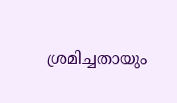ശ്രമിച്ചതായും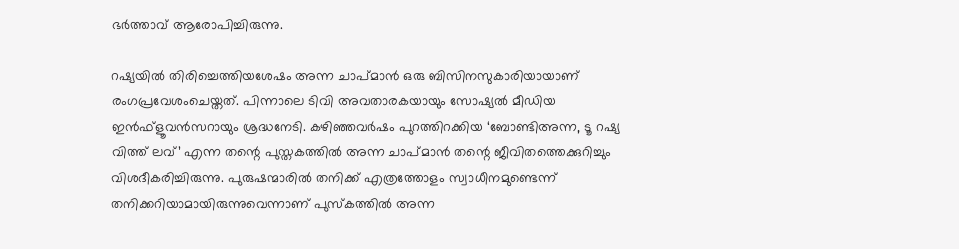ഭര്‍ത്താവ് ആരോപിച്ചിരുന്നു.

റഷ്യയില്‍ തിരിച്ചെത്തിയശേഷം അന്ന ചാപ്മാന്‍ ഒരു ബിസിനസുകാരിയായാണ് രംഗപ്രവേശംചെയ്തത്. പിന്നാലെ ടിവി അവതാരകയായും സോഷ്യല്‍ മീഡിയ ഇന്‍ഫ്‌ളൂവന്‍സറായും ശ്രദ്ധനേടി. കഴിഞ്ഞവര്‍ഷം പുറത്തിറക്കിയ ‘ബോണ്ടിഅന്ന, ടൂ റഷ്യ വിത്ത് ലവ്’ എന്ന തന്റെ പുസ്തകത്തില്‍ അന്ന ചാപ്മാന്‍ തന്റെ ജീവിതത്തെക്കുറിച്ചും വിശദീകരിച്ചിരുന്നു. പുരുഷന്മാരില്‍ തനിക്ക് എത്രത്തോളം സ്വാധീനമുണ്ടെന്ന് തനിക്കറിയാമായിരുന്നുവെന്നാണ് പുസ്‌കത്തില്‍ അന്ന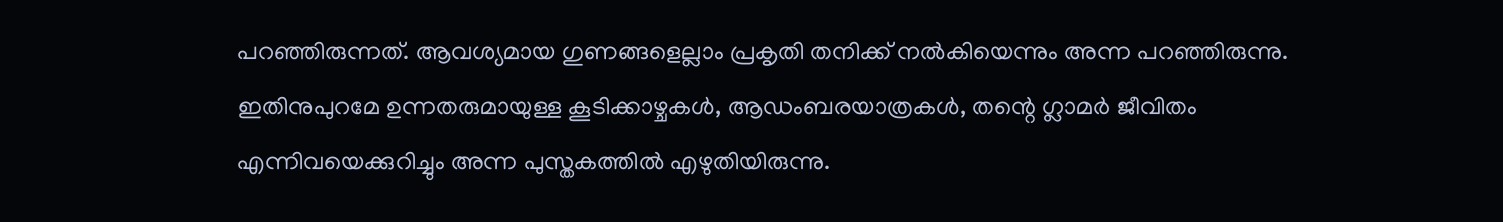പറഞ്ഞിരുന്നത്. ആവശ്യമായ ഗുണങ്ങളെല്ലാം പ്രകൃതി തനിക്ക് നല്‍കിയെന്നും അന്ന പറഞ്ഞിരുന്നു. ഇതിനുപുറമേ ഉന്നതരുമായുള്ള കൂടിക്കാഴ്ചകള്‍, ആഡംബരയാത്രകള്‍, തന്റെ ഗ്ലാമര്‍ ജീവിതം എന്നിവയെക്കുറിച്ചും അന്ന പുസ്തകത്തില്‍ എഴുതിയിരുന്നു.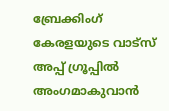ബ്രേക്കിംഗ് കേരളയുടെ വാട്സ് അപ്പ് ഗ്രൂപ്പിൽ അംഗമാകുവാൻ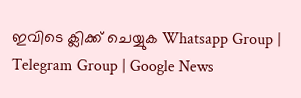ഇവിടെ ക്ലിക്ക് ചെയ്യുക Whatsapp Group | Telegram Group | Google News